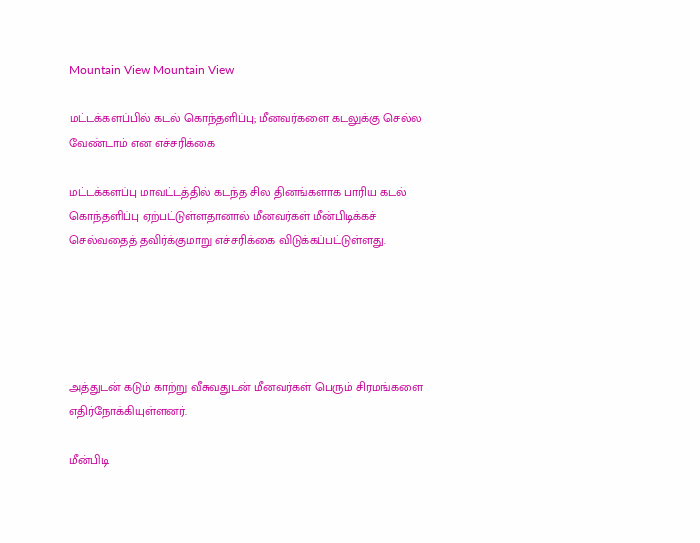Mountain View Mountain View

மட்டக்களப்பில் கடல் கொந்தளிப்பு; மீனவர்களை கடலுக்கு செல்ல வேண்டாம் என எச்சரிக்கை

மட்டக்களப்பு மாவட்டத்தில் கடந்த சில தினங்களாக பாரிய கடல் கொந்தளிப்பு ஏற்பட்டுள்ளதானால் மீனவர்கள் மீன்பிடிக்கச் செல்வதைத் தவிர்க்குமாறு எச்சரிக்கை விடுக்கப்பட்டுள்ளது.





அத்துடன் கடும் காற்று வீசுவதுடன் மீனவர்கள் பெரும் சிரமங்களை எதிர்நோக்கியுள்ளனர்.

மீன்பிடி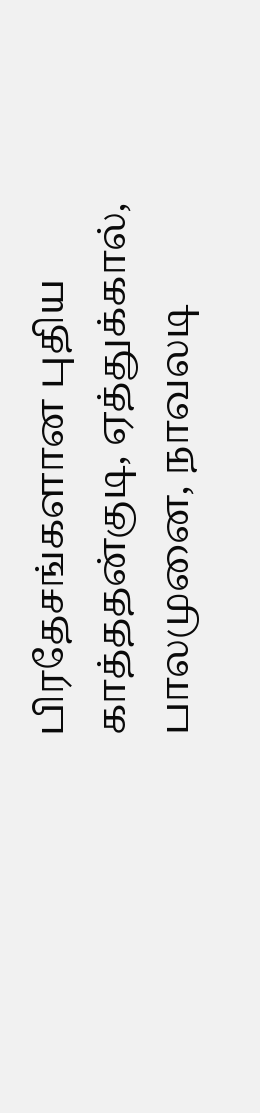பிரதேசங்களான புதிய காத்ததன்குடி, ஏத்துக்கால், பாலமுனை, நாவலடி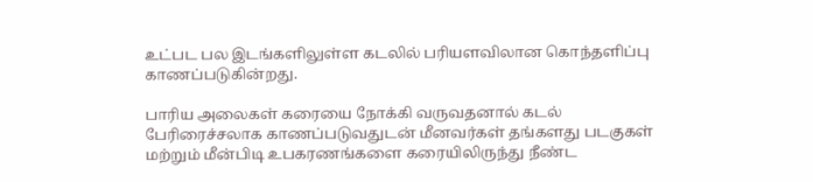உட்பட பல இடங்களிலுள்ள கடலில் பரியளவிலான கொந்தளிப்பு காணப்படுகின்றது.

பாரிய அலைகள் கரையை நோக்கி வருவதனால் கடல் பேரிரைச்சலாக காணப்படுவதுடன் மீனவர்கள் தங்களது படகுகள் மற்றும் மீன்பிடி உபகரணங்களை கரையிலிருந்து நீண்ட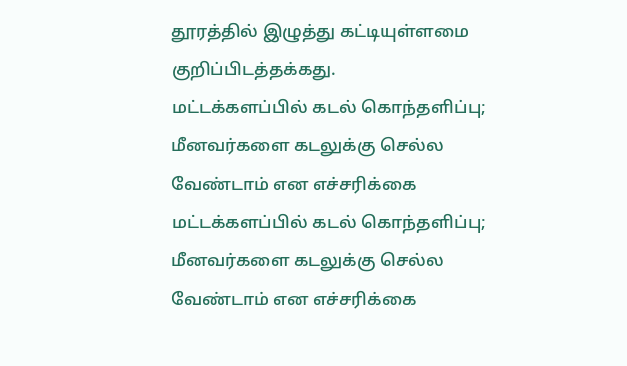தூரத்தில் இழுத்து கட்டியுள்ளமை குறிப்பிடத்தக்கது.
மட்டக்களப்பில் கடல் கொந்தளிப்பு; மீனவர்களை கடலுக்கு செல்ல வேண்டாம் என எச்சரிக்கை மட்டக்களப்பில் கடல் கொந்தளிப்பு; மீனவர்களை கடலுக்கு செல்ல வேண்டாம் என எச்சரிக்கை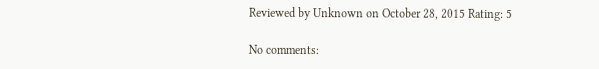Reviewed by Unknown on October 28, 2015 Rating: 5

No comments: